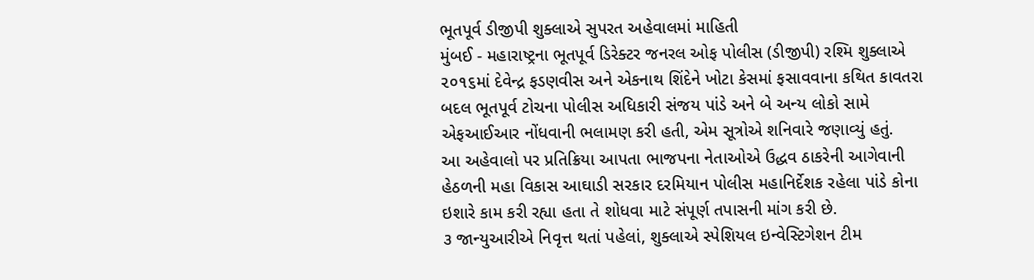ભૂતપૂર્વ ડીજીપી શુક્લાએ સુપરત અહેવાલમાં માહિતી
મુંબઈ - મહારાષ્ટ્રના ભૂતપૂર્વ ડિરેક્ટર જનરલ ઓફ પોલીસ (ડીજીપી) રશ્મિ શુક્લાએ ૨૦૧૬માં દેવેન્દ્ર ફડણવીસ અને એકનાથ શિંદેને ખોટા કેસમાં ફસાવવાના કથિત કાવતરા બદલ ભૂતપૂર્વ ટોચના પોલીસ અધિકારી સંજય પાંડે અને બે અન્ય લોકો સામે એફઆઈઆર નોંધવાની ભલામણ કરી હતી, એમ સૂત્રોએ શનિવારે જણાવ્યું હતું.
આ અહેવાલો પર પ્રતિક્રિયા આપતા ભાજપના નેતાઓએ ઉદ્ધવ ઠાકરેની આગેવાની હેઠળની મહા વિકાસ આઘાડી સરકાર દરમિયાન પોલીસ મહાનિર્દેશક રહેલા પાંડે કોના ઇશારે કામ કરી રહ્યા હતા તે શોધવા માટે સંપૂર્ણ તપાસની માંગ કરી છે.
૩ જાન્યુઆરીએ નિવૃત્ત થતાં પહેલાં, શુક્લાએ સ્પેશિયલ ઇન્વેસ્ટિગેશન ટીમ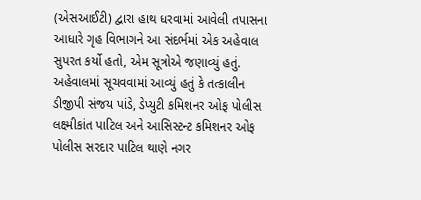(એસઆઈટી) દ્વારા હાથ ધરવામાં આવેલી તપાસના આધારે ગૃહ વિભાગને આ સંદર્ભમાં એક અહેવાલ સુપરત કર્યો હતો, એમ સૂત્રોએ જણાવ્યું હતું.
અહેવાલમાં સૂચવવામાં આવ્યું હતું કે તત્કાલીન ડીજીપી સંજય પાંડે, ડેપ્યુટી કમિશનર ઓફ પોલીસ લક્ષ્મીકાંત પાટિલ અને આસિસ્ટન્ટ કમિશનર ઓફ પોલીસ સરદાર પાટિલ થાણે નગર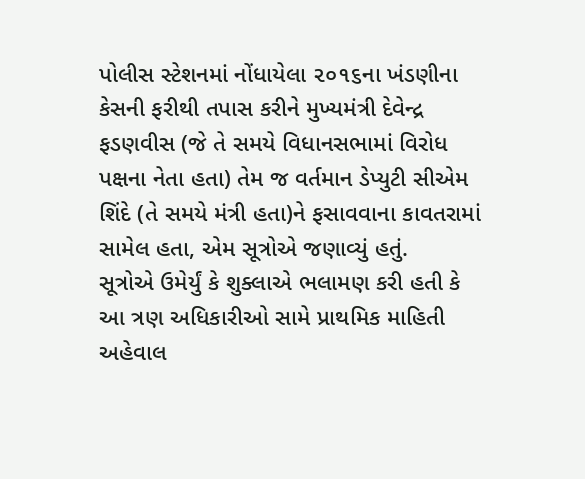પોલીસ સ્ટેશનમાં નોંધાયેલા ૨૦૧૬ના ખંડણીના કેસની ફરીથી તપાસ કરીને મુખ્યમંત્રી દેવેન્દ્ર ફડણવીસ (જે તે સમયે વિધાનસભામાં વિરોધ પક્ષના નેતા હતા) તેમ જ વર્તમાન ડેપ્યુટી સીએમ શિંદે (તે સમયે મંત્રી હતા)ને ફસાવવાના કાવતરામાં સામેલ હતા, એમ સૂત્રોએ જણાવ્યું હતું.
સૂત્રોએ ઉમેર્યું કે શુક્લાએ ભલામણ કરી હતી કે આ ત્રણ અધિકારીઓ સામે પ્રાથમિક માહિતી અહેવાલ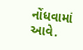નોંધવામાં આવે.